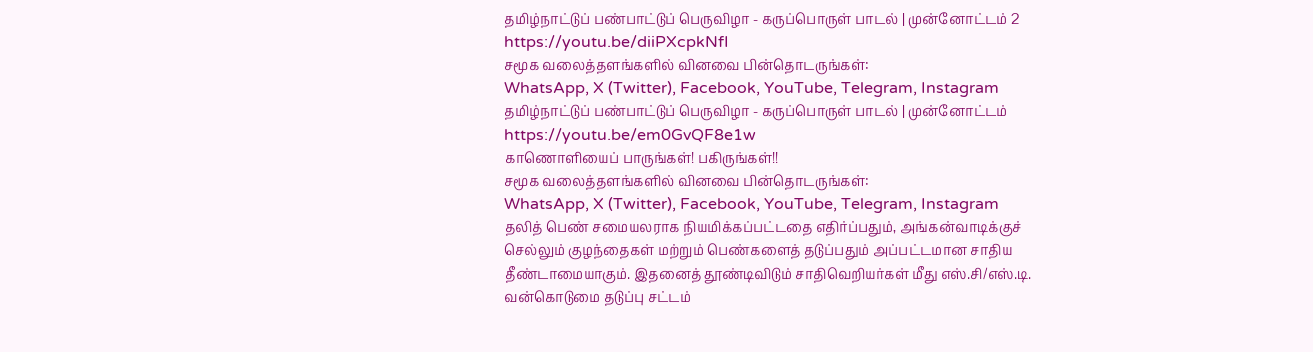தமிழ்நாட்டுப் பண்பாட்டுப் பெருவிழா - கருப்பொருள் பாடல் | முன்னோட்டம் 2
https://youtu.be/diiPXcpkNfI
சமூக வலைத்தளங்களில் வினவை பின்தொடருங்கள்:
WhatsApp, X (Twitter), Facebook, YouTube, Telegram, Instagram
தமிழ்நாட்டுப் பண்பாட்டுப் பெருவிழா - கருப்பொருள் பாடல் | முன்னோட்டம்
https://youtu.be/em0GvQF8e1w
காணொளியைப் பாருங்கள்! பகிருங்கள்!!
சமூக வலைத்தளங்களில் வினவை பின்தொடருங்கள்:
WhatsApp, X (Twitter), Facebook, YouTube, Telegram, Instagram
தலித் பெண் சமையலராக நியமிக்கப்பட்டதை எதிர்ப்பதும், அங்கன்வாடிக்குச் செல்லும் குழந்தைகள் மற்றும் பெண்களைத் தடுப்பதும் அப்பட்டமான சாதிய தீண்டாமையாகும். இதனைத் தூண்டிவிடும் சாதிவெறியர்கள் மீது எஸ்.சி/எஸ்.டி. வன்கொடுமை தடுப்பு சட்டம்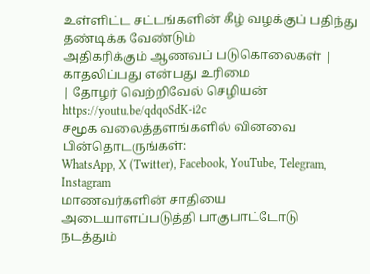உள்ளிட்ட சட்டங்களின் கீழ் வழக்குப் பதிந்து தண்டிக்க வேண்டும்
அதிகரிக்கும் ஆணவப் படுகொலைகள் | காதலிப்பது என்பது உரிமை
| தோழர் வெற்றிவேல் செழியன்
https://youtu.be/qdqoSdK-i2c
சமூக வலைத்தளங்களில் வினவை பின்தொடருங்கள்:
WhatsApp, X (Twitter), Facebook, YouTube, Telegram, Instagram
மாணவர்களின் சாதியை அடையாளப்படுத்தி பாகுபாட்டோடு நடத்தும்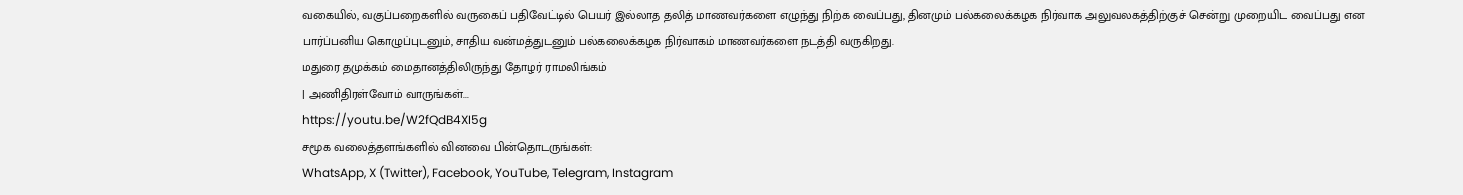வகையில், வகுப்பறைகளில் வருகைப் பதிவேட்டில் பெயர் இல்லாத தலித் மாணவர்களை எழுந்து நிற்க வைப்பது, தினமும் பல்கலைக்கழக நிர்வாக அலுவலகத்திற்குச் சென்று முறையிட வைப்பது என பார்ப்பனிய கொழுப்புடனும், சாதிய வன்மத்துடனும் பல்கலைக்கழக நிர்வாகம் மாணவர்களை நடத்தி வருகிறது.
மதுரை தமுக்கம் மைதானத்திலிருந்து தோழர் ராமலிங்கம்
| அணிதிரள்வோம் வாருங்கள்...
https://youtu.be/W2fQdB4XI5g
சமூக வலைத்தளங்களில் வினவை பின்தொடருங்கள்:
WhatsApp, X (Twitter), Facebook, YouTube, Telegram, Instagram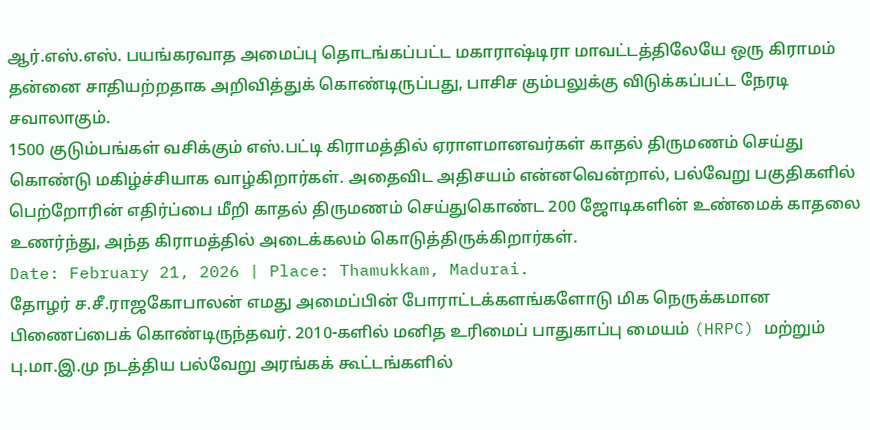ஆர்.எஸ்.எஸ். பயங்கரவாத அமைப்பு தொடங்கப்பட்ட மகாராஷ்டிரா மாவட்டத்திலேயே ஒரு கிராமம் தன்னை சாதியற்றதாக அறிவித்துக் கொண்டிருப்பது, பாசிச கும்பலுக்கு விடுக்கப்பட்ட நேரடி சவாலாகும்.
1500 குடும்பங்கள் வசிக்கும் எஸ்.பட்டி கிராமத்தில் ஏராளமானவர்கள் காதல் திருமணம் செய்து கொண்டு மகிழ்ச்சியாக வாழ்கிறார்கள். அதைவிட அதிசயம் என்னவென்றால், பல்வேறு பகுதிகளில் பெற்றோரின் எதிர்ப்பை மீறி காதல் திருமணம் செய்துகொண்ட 200 ஜோடிகளின் உண்மைக் காதலை உணர்ந்து, அந்த கிராமத்தில் அடைக்கலம் கொடுத்திருக்கிறார்கள்.
Date: February 21, 2026 | Place: Thamukkam, Madurai.
தோழர் ச.சீ.ராஜகோபாலன் எமது அமைப்பின் போராட்டக்களங்களோடு மிக நெருக்கமான பிணைப்பைக் கொண்டிருந்தவர். 2010-களில் மனித உரிமைப் பாதுகாப்பு மையம் (HRPC) மற்றும் பு.மா.இ.மு நடத்திய பல்வேறு அரங்கக் கூட்டங்களில்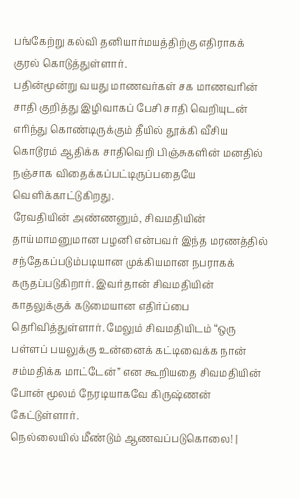பங்கேற்று கல்வி தனியார்மயத்திற்கு எதிராகக் குரல் கொடுத்துள்ளார்.
பதின்மூன்று வயது மாணவர்கள் சக மாணவரின் சாதி குறித்து இழிவாகப் பேசி சாதி வெறியுடன் எரிந்து கொண்டிருக்கும் தீயில் தூக்கி வீசிய கொடூரம் ஆதிக்க சாதிவெறி பிஞ்சுகளின் மனதில் நஞ்சாக விதைக்கப்பட்டிருப்பதையே வெளிக்காட்டுகிறது.
ரேவதியின் அண்ணனும், சிவமதியின் தாய்மாமனுமான பழனி என்பவர் இந்த மரணத்தில் சந்தேகப்படும்படியான முக்கியமான நபராகக் கருதப்படுகிறார். இவர்தான் சிவமதியின் காதலுக்குக் கடுமையான எதிர்ப்பை தெரிவித்துள்ளார். மேலும் சிவமதியிடம் “ஒரு பள்ளப் பயலுக்கு உன்னைக் கட்டிவைக்க நான் சம்மதிக்க மாட்டேன்” என கூறியதை சிவமதியின் போன் மூலம் நேரடியாகவே கிருஷ்ணன் கேட்டுள்ளார்.
நெல்லையில் மீண்டும் ஆணவப்படுகொலை! |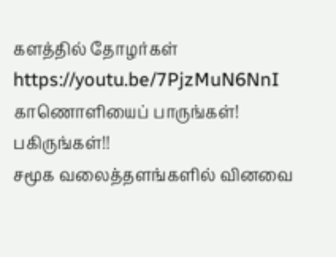களத்தில் தோழர்கள்
https://youtu.be/7PjzMuN6NnI
காணொளியைப் பாருங்கள்! பகிருங்கள்!!
சமூக வலைத்தளங்களில் வினவை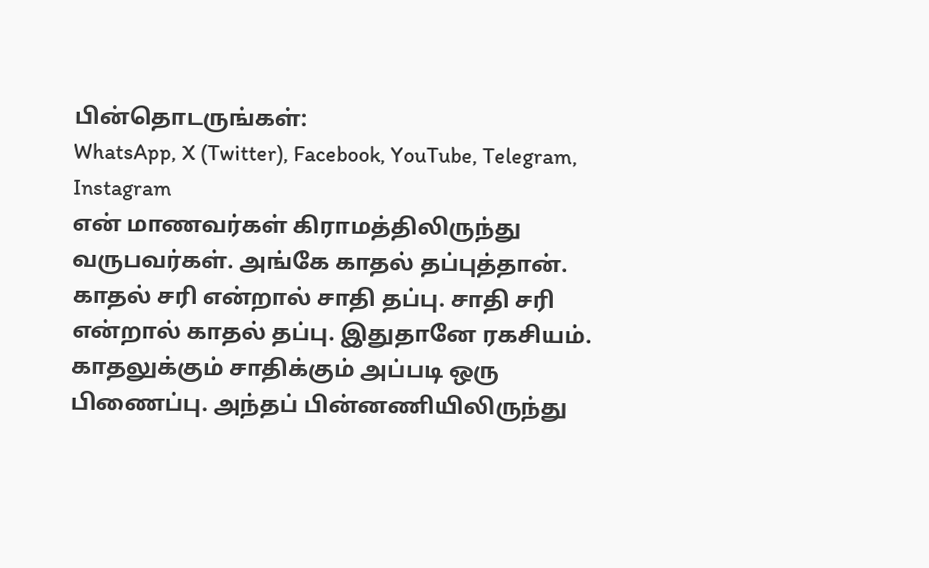பின்தொடருங்கள்:
WhatsApp, X (Twitter), Facebook, YouTube, Telegram, Instagram
என் மாணவர்கள் கிராமத்திலிருந்து வருபவர்கள். அங்கே காதல் தப்புத்தான். காதல் சரி என்றால் சாதி தப்பு. சாதி சரி என்றால் காதல் தப்பு. இதுதானே ரகசியம். காதலுக்கும் சாதிக்கும் அப்படி ஒரு பிணைப்பு. அந்தப் பின்னணியிலிருந்து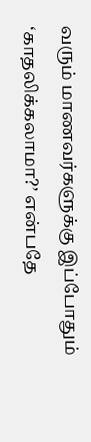வரும் மாணவர்களுக்கு இப்போதும் ‘காதலிக்கலாமா?’ என்பதே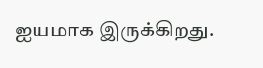ஐயமாக இருக்கிறது.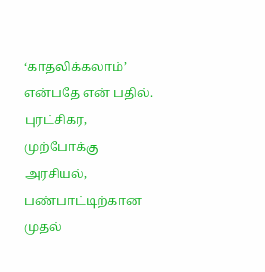‘காதலிக்கலாம்’ என்பதே என் பதில்.
புரட்சிகர, முற்போக்கு அரசியல், பண்பாட்டிற்கான முதல்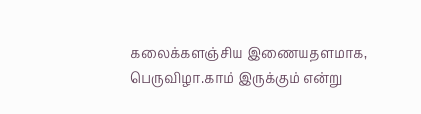கலைக்களஞ்சிய இணையதளமாக, பெருவிழா.காம் இருக்கும் என்று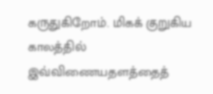கருதுகிறோம். மிகக் குறுகிய காலத்தில் இவ்விணையதளத்தைத்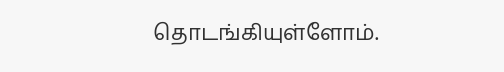தொடங்கியுள்ளோம்.